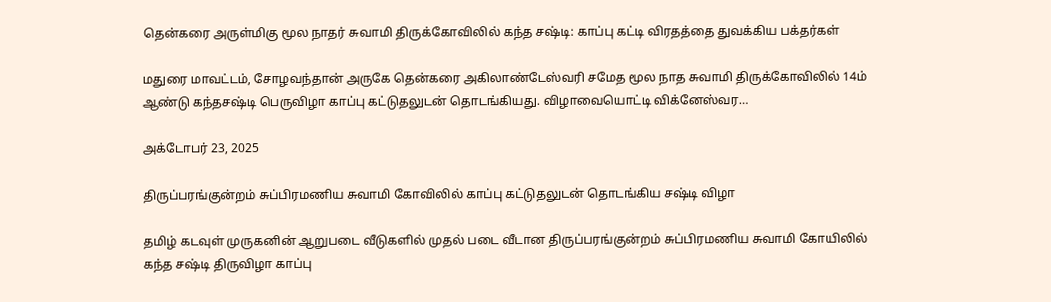தென்கரை அருள்மிகு மூல நாதர் சுவாமி திருக்கோவிலில் கந்த சஷ்டி: காப்பு கட்டி விரதத்தை துவக்கிய பக்தர்கள்

மதுரை மாவட்டம், சோழவந்தான் அருகே தென்கரை அகிலாண்டேஸ்வரி சமேத மூல நாத சுவாமி திருக்கோவிலில் 14ம் ஆண்டு கந்தசஷ்டி பெருவிழா காப்பு கட்டுதலுடன் தொடங்கியது. விழாவையொட்டி விக்னேஸ்வர…

அக்டோபர் 23, 2025

திருப்பரங்குன்றம் சுப்பிரமணிய சுவாமி கோவிலில் காப்பு கட்டுதலுடன் தொடங்கிய சஷ்டி விழா

தமிழ் கடவுள் முருகனின் ஆறுபடை வீடுகளில் முதல் படை வீடான திருப்பரங்குன்றம் சுப்பிரமணிய சுவாமி கோயிலில் கந்த சஷ்டி திருவிழா காப்பு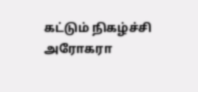கட்டும் நிகழ்ச்சி அரோகரா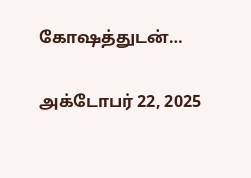கோஷத்துடன்…

அக்டோபர் 22, 2025